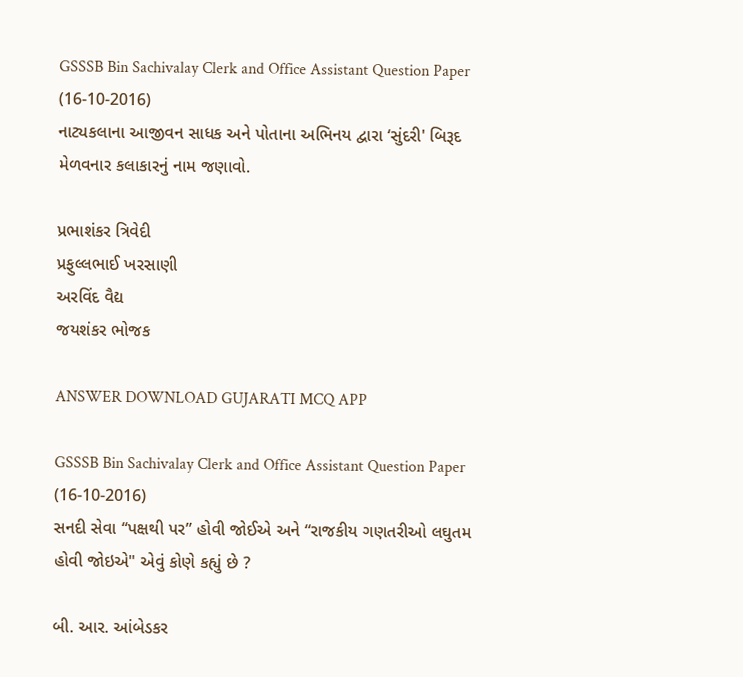GSSSB Bin Sachivalay Clerk and Office Assistant Question Paper (16-10-2016)
નાટ્યકલાના આજીવન સાધક અને પોતાના અભિનય દ્વારા ‘સુંદરી' બિરૂદ મેળવનાર કલાકારનું નામ જણાવો.

પ્રભાશંકર ત્રિવેદી
પ્રફુલ્લભાઈ ખરસાણી
અરવિંદ વૈદ્ય
જયશંકર ભોજક

ANSWER DOWNLOAD GUJARATI MCQ APP

GSSSB Bin Sachivalay Clerk and Office Assistant Question Paper (16-10-2016)
સનદી સેવા ‘‘પક્ષથી પર” હોવી જોઈએ અને “રાજકીય ગણતરીઓ લઘુતમ હોવી જોઇએ" એવું કોણે કહ્યું છે ?

બી. આર. આંબેડકર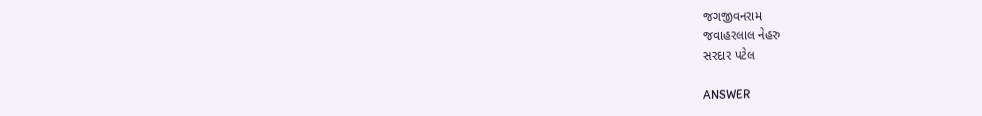જગજીવનરામ
જવાહરલાલ નેહરુ
સરદાર પટેલ

ANSWER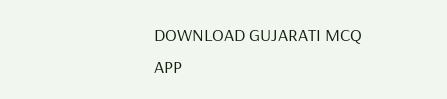DOWNLOAD GUJARATI MCQ APP